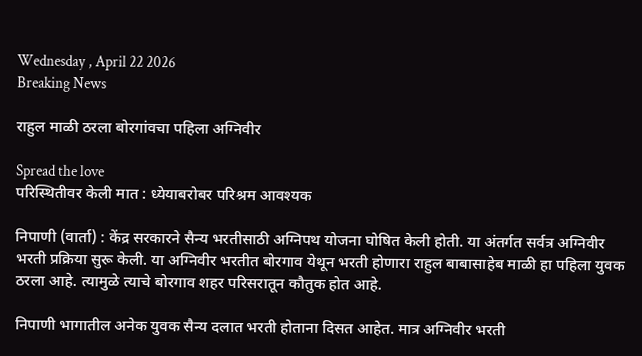Wednesday , April 22 2026
Breaking News

राहुल माळी ठरला बोरगांवचा पहिला अग्निवीर

Spread the love
परिस्थितीवर केली मात : ध्येयाबरोबर परिश्रम आवश्यक

निपाणी (वार्ता) : केंद्र सरकारने सैन्य भरतीसाठी अग्निपथ योजना घोषित केली होती. या अंतर्गत सर्वत्र अग्निवीर भरती प्रक्रिया सुरू केली. या अग्निवीर भरतीत बोरगाव येथून भरती होणारा राहुल बाबासाहेब माळी हा पहिला युवक ठरला आहे. त्यामुळे त्याचे बोरगाव शहर परिसरातून कौतुक होत आहे.

निपाणी भागातील अनेक युवक सैन्य दलात भरती होताना दिसत आहेत. मात्र अग्निवीर भरती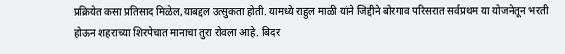प्रक्रियेत कसा प्रतिसाद मिळेल,याबद्दल उत्सुकता होती. यामध्ये राहुल माळी यांने जिद्दीने बोरगाव परिसरात सर्वप्रथम या योजनेतून भरती होऊन शहराच्या शिरपेचात मानाचा तुरा रोवला आहे. बिदर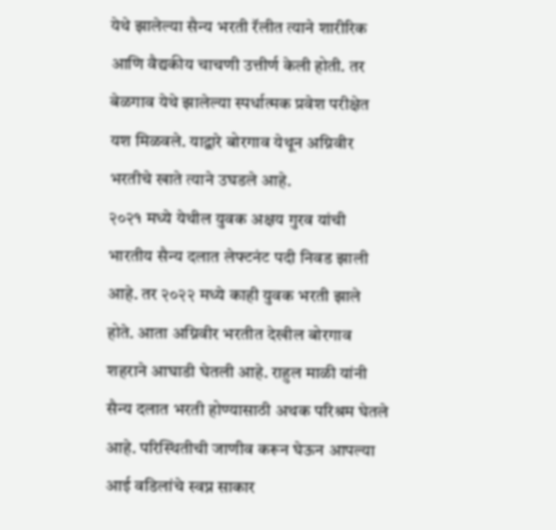येथे झालेल्या सैन्य भरती रॅलीत त्याने शारीरिक आणि वैद्यकीय चाचणी उत्तीर्ण केली होती. तर बेळगाव येथे झालेल्या स्पर्धात्मक प्रवेश परीक्षेत यश मिळवले. याद्वारे बोरगाव येथून अग्निवीर भरतीचे खाते त्याने उघडले आहे.
२०२१ मध्ये येथील युवक अक्षय गुरव यांची भारतीय सैन्य दलात लेफ्टनंट पदी निवड झाली आहे. तर २०२२ मध्ये काही युवक भरती झाले होते. आता अग्निवीर भरतीत देखील बोरगाव शहराने आघाडी घेतली आहे. राहुल माळी यांनी सैन्य दलात भरती होण्यासाठी अथक परिश्रम घेतले आहे. परिस्थितीची जाणीव करून घेऊन आपल्या आई वडिलांचे स्वप्न साकार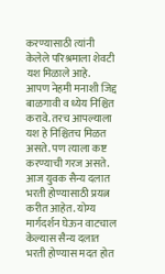करण्यासाठी त्यांनी केलेले परिश्रमाला शेवटी यश मिळाले आहे.
आपण नेहमी मनाशी जिद्द बाळगावी व ध्येय निश्चित करावे. तरच आपल्याला यश हे निश्चितच मिळत असते. पण त्याला कष्ट करण्याची गरज असते. आज युवक सैन्य दलात भरती होण्यासाठी प्रयत्न करीत आहेत. योग्य मार्गदर्शन घेऊन वाटचाल केल्यास सैन्य दलात भरती होण्यास मदत होत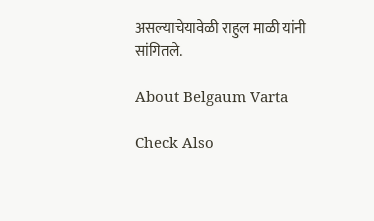असल्याचेयावेळी राहुल माळी यांनी सांगितले.

About Belgaum Varta

Check Also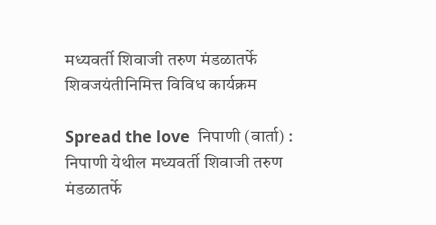मध्यवर्ती शिवाजी तरुण मंडळातर्फे शिवजयंतीनिमित्त विविध कार्यक्रम

Spread the love  निपाणी (वार्ता) : निपाणी येथील मध्यवर्ती शिवाजी तरुण मंडळातर्फे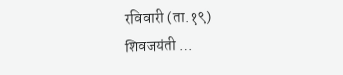रविवारी (ता.१९) शिवजयंती …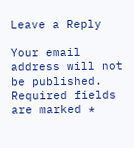Leave a Reply

Your email address will not be published. Required fields are marked *